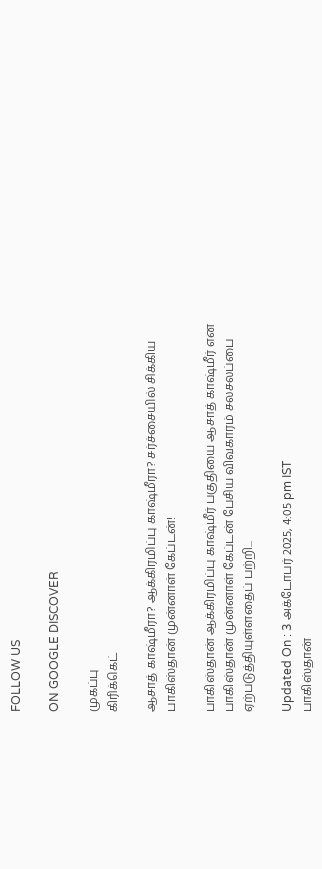FOLLOW US

ON GOOGLE DISCOVER

முகப்பு
கிரிக்கெட்

ஆசாத் காஷ்மீரா? ஆக்கிரமிப்பு காஷ்மீரா? சர்ச்சையில் சிக்கிய பாகிஸ்தான் முன்னாள் கேப்டன்!

பாகிஸ்தான் ஆக்கிரமிப்பு காஷ்மீர் பகுதியை ஆசாத் காஷ்மீர் என பாகிஸ்தான் முன்னாள் கேப்டன் பேசிய விவகாரம் சலசலப்பை ஏற்படுத்தியுள்ளதைப் பற்றி...

Updated On : 3 அக்டோபர் 2025, 4:05 pm IST
பாகிஸ்தான்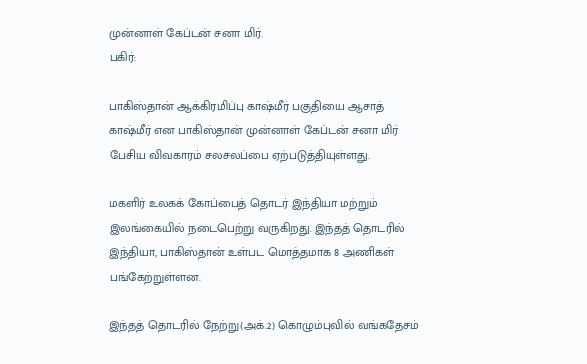முன்னாள் கேப்டன் சனா மிர்.
பகிர்:

பாகிஸ்தான் ஆக்கிரமிப்பு காஷ்மீர் பகுதியை ஆசாத் காஷ்மீர் என பாகிஸ்தான் முன்னாள் கேப்டன் சனா மிர் பேசிய விவகாரம் சலசலப்பை ஏற்படுத்தியுள்ளது.

மகளிர் உலகக் கோப்பைத் தொடர் இந்தியா மற்றும் இலங்கையில் நடைபெற்று வருகிறது. இந்தத் தொடரில் இந்தியா, பாகிஸ்தான் உள்பட மொத்தமாக 8 அணிகள் பங்கேற்றுள்ளன.

இந்தத் தொடரில் நேற்று(அக்.2) கொழும்புவில் வங்கதேசம்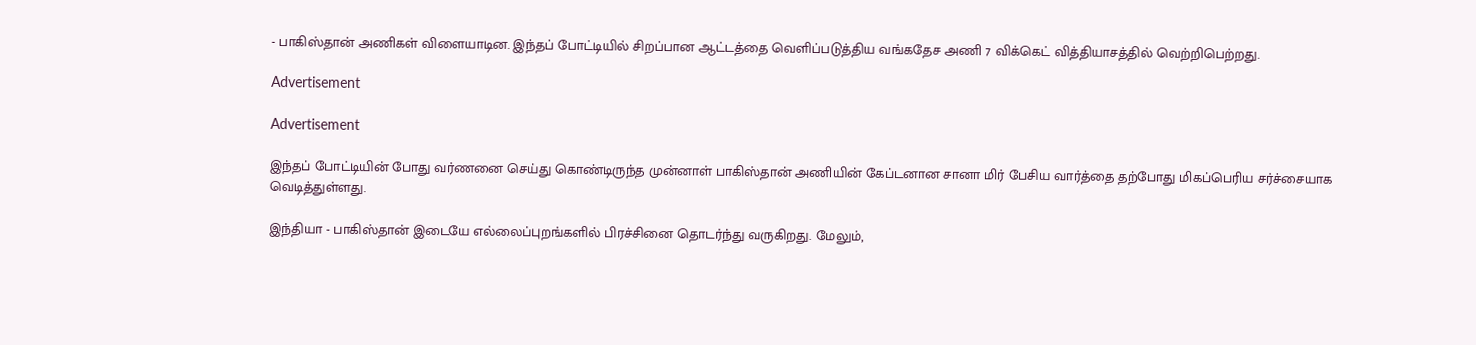- பாகிஸ்தான் அணிகள் விளையாடின. இந்தப் போட்டியில் சிறப்பான ஆட்டத்தை வெளிப்படுத்திய வங்கதேச அணி 7 விக்கெட் வித்தியாசத்தில் வெற்றிபெற்றது.

Advertisement

Advertisement

இந்தப் போட்டியின் போது வர்ணனை செய்து கொண்டிருந்த முன்னாள் பாகிஸ்தான் அணியின் கேப்டனான சானா மிர் பேசிய வார்த்தை தற்போது மிகப்பெரிய சர்ச்சையாக வெடித்துள்ளது.

இந்தியா - பாகிஸ்தான் இடையே எல்லைப்புறங்களில் பிரச்சினை தொடர்ந்து வருகிறது. மேலும்,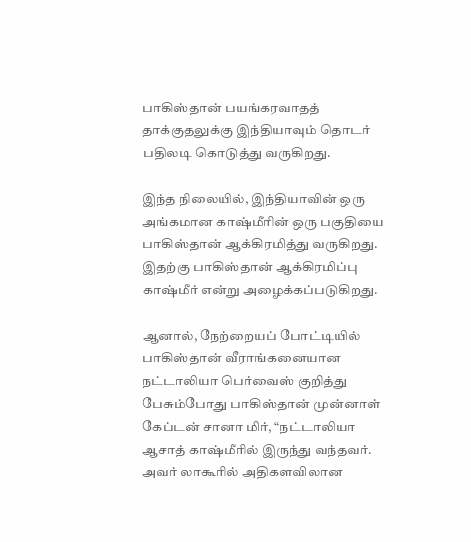பாகிஸ்தான் பயங்கரவாதத் தாக்குதலுக்கு இந்தியாவும் தொடர் பதிலடி கொடுத்து வருகிறது.

இந்த நிலையில், இந்தியாவின் ஒரு அங்கமான காஷ்மீரின் ஒரு பகுதியை பாகிஸ்தான் ஆக்கிரமித்து வருகிறது. இதற்கு பாகிஸ்தான் ஆக்கிரமிப்பு காஷ்மீர் என்று அழைக்கப்படுகிறது.

ஆனால், நேற்றையப் போட்டியில் பாகிஸ்தான் வீராங்கனையான நட்டாலியா பெர்வைஸ் குறித்து பேசும்போது பாகிஸ்தான் முன்னாள் கேப்டன் சானா மிர், “நட்டாலியா ஆசாத் காஷ்மீரில் இருந்து வந்தவர். அவர் லாகூரில் அதிகளவிலான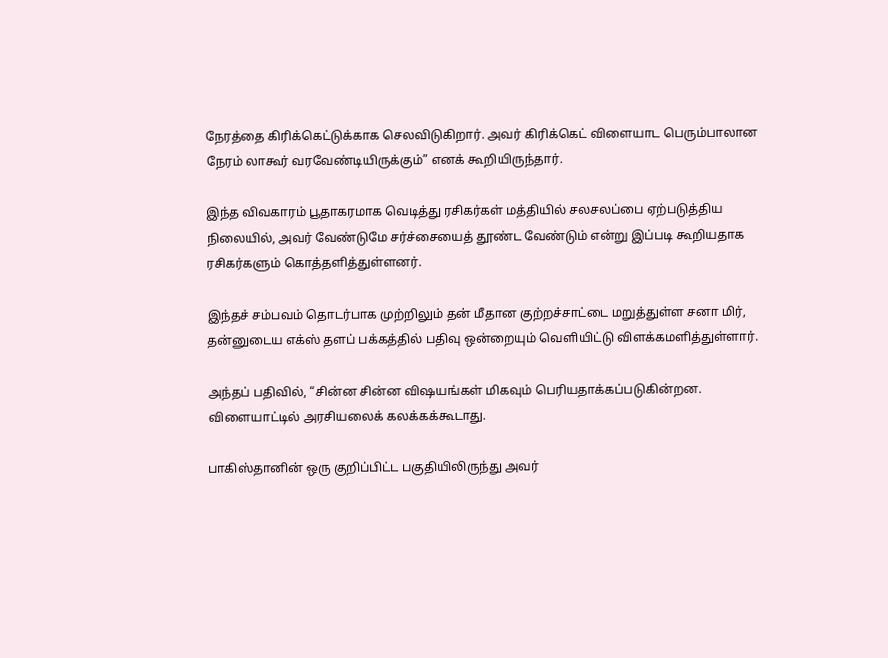நேரத்தை கிரிக்கெட்டுக்காக செலவிடுகிறார். அவர் கிரிக்கெட் விளையாட பெரும்பாலான நேரம் லாகூர் வரவேண்டியிருக்கும்” எனக் கூறியிருந்தார்.

இந்த விவகாரம் பூதாகரமாக வெடித்து ரசிகர்கள் மத்தியில் சலசலப்பை ஏற்படுத்திய நிலையில், அவர் வேண்டுமே சர்ச்சையைத் தூண்ட வேண்டும் என்று இப்படி கூறியதாக ரசிகர்களும் கொத்தளித்துள்ளனர்.

இந்தச் சம்பவம் தொடர்பாக முற்றிலும் தன் மீதான குற்றச்சாட்டை மறுத்துள்ள சனா மிர், தன்னுடைய எக்ஸ் தளப் பக்கத்தில் பதிவு ஒன்றையும் வெளியிட்டு விளக்கமளித்துள்ளார்.

அந்தப் பதிவில், “சின்ன சின்ன விஷயங்கள் மிகவும் பெரியதாக்கப்படுகின்றன. விளையாட்டில் அரசியலைக் கலக்கக்கூடாது.

பாகிஸ்தானின் ஒரு குறிப்பிட்ட பகுதியிலிருந்து அவர்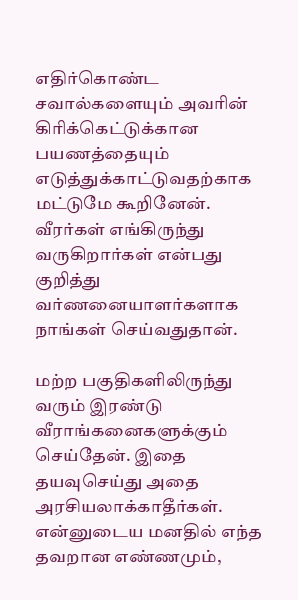எதிர்கொண்ட சவால்களையும் அவரின் கிரிக்கெட்டுக்கான பயணத்தையும் எடுத்துக்காட்டுவதற்காக மட்டுமே கூறினேன். வீரர்கள் எங்கிருந்து வருகிறார்கள் என்பது குறித்து வர்ணனையாளர்களாக நாங்கள் செய்வதுதான்.

மற்ற பகுதிகளிலிருந்து வரும் இரண்டு வீராங்கனைகளுக்கும் செய்தேன். இதை தயவுசெய்து அதை அரசியலாக்காதீர்கள். என்னுடைய மனதில் எந்த தவறான எண்ணமும்,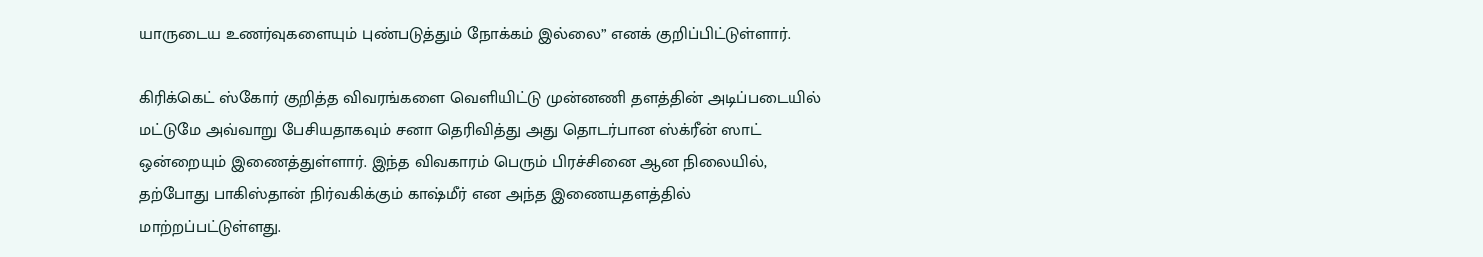யாருடைய உணர்வுகளையும் புண்படுத்தும் நோக்கம் இல்லை” எனக் குறிப்பிட்டுள்ளார்.

கிரிக்கெட் ஸ்கோர் குறித்த விவரங்களை வெளியிட்டு முன்னணி தளத்தின் அடிப்படையில் மட்டுமே அவ்வாறு பேசியதாகவும் சனா தெரிவித்து அது தொடர்பான ஸ்க்ரீன் ஸாட் ஒன்றையும் இணைத்துள்ளார். இந்த விவகாரம் பெரும் பிரச்சினை ஆன நிலையில், தற்போது பாகிஸ்தான் நிர்வகிக்கும் காஷ்மீர் என அந்த இணையதளத்தில் மாற்றப்பட்டுள்ளது.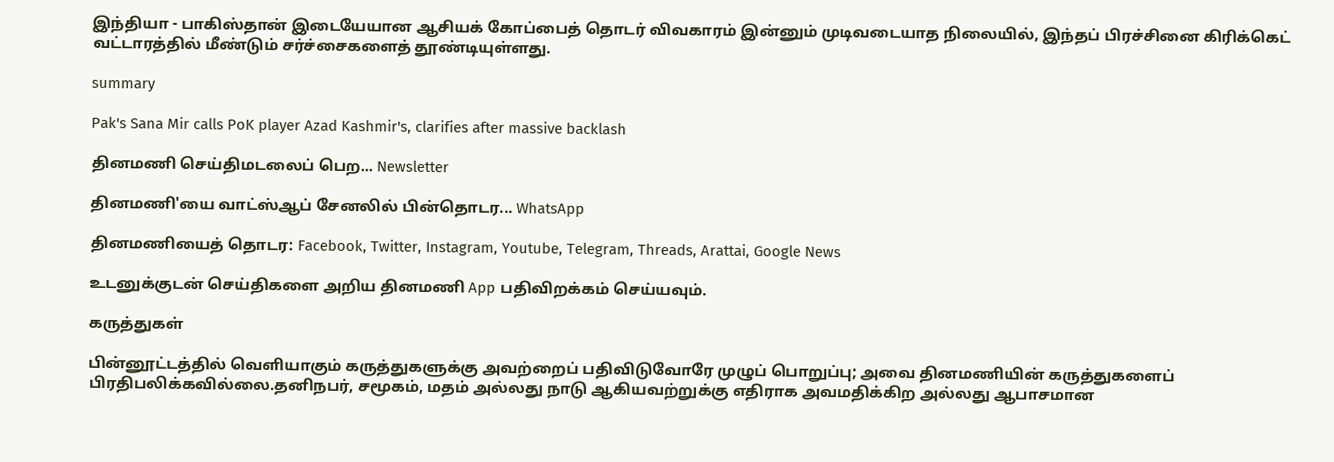இந்தியா - பாகிஸ்தான் இடையேயான ஆசியக் கோப்பைத் தொடர் விவகாரம் இன்னும் முடிவடையாத நிலையில், இந்தப் பிரச்சினை கிரிக்கெட் வட்டாரத்தில் மீண்டும் சர்ச்சைகளைத் தூண்டியுள்ளது.

summary

Pak's Sana Mir calls PoK player Azad Kashmir's, clarifies after massive backlash

தினமணி செய்திமடலைப் பெற... Newsletter

தினமணி'யை வாட்ஸ்ஆப் சேனலில் பின்தொடர... WhatsApp

தினமணியைத் தொடர: Facebook, Twitter, Instagram, Youtube, Telegram, Threads, Arattai, Google News

உடனுக்குடன் செய்திகளை அறிய தினமணி App பதிவிறக்கம் செய்யவும்.

கருத்துகள்

பின்னூட்டத்தில் வெளியாகும் கருத்துகளுக்கு அவற்றைப் பதிவிடுவோரே முழுப் பொறுப்பு; அவை தினமணியின் கருத்துகளைப் பிரதிபலிக்கவில்லை.தனிநபர், சமூகம், மதம் அல்லது நாடு ஆகியவற்றுக்கு எதிராக அவமதிக்கிற அல்லது ஆபாசமான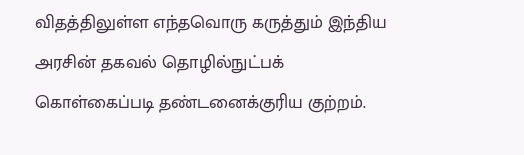விதத்திலுள்ள எந்தவொரு கருத்தும் இந்திய அரசின் தகவல் தொழில்நுட்பக் கொள்கைப்படி தண்டனைக்குரிய குற்றம்.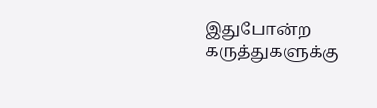இதுபோன்ற கருத்துகளுக்கு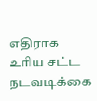எதிராக உரிய சட்ட நடவடிக்கை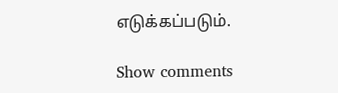எடுக்கப்படும்.

Show comments